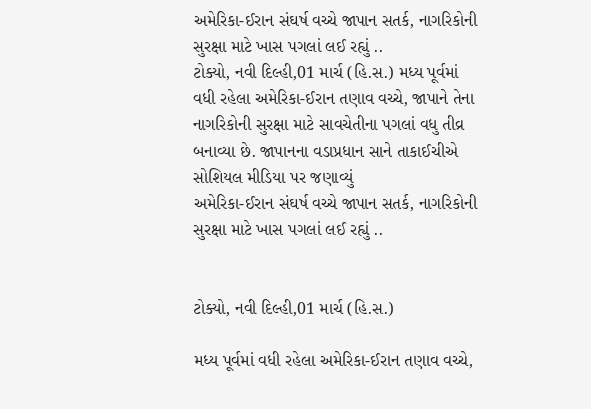અમેરિકા-ઈરાન સંઘર્ષ વચ્ચે જાપાન સતર્ક, નાગરિકોની સુરક્ષા માટે ખાસ પગલાં લઈ રહ્યું ..
ટોક્યો, નવી દિલ્હી,01 માર્ચ (હિ.સ.) મધ્ય પૂર્વમાં વધી રહેલા અમેરિકા-ઈરાન તણાવ વચ્ચે, જાપાને તેના નાગરિકોની સુરક્ષા માટે સાવચેતીના પગલાં વધુ તીવ્ર બનાવ્યા છે. જાપાનના વડાપ્રધાન સાને તાકાઈચીએ સોશિયલ મીડિયા પર જણાવ્યું
અમેરિકા-ઈરાન સંઘર્ષ વચ્ચે જાપાન સતર્ક, નાગરિકોની સુરક્ષા માટે ખાસ પગલાં લઈ રહ્યું ..


ટોક્યો, નવી દિલ્હી,01 માર્ચ (હિ.સ.)

મધ્ય પૂર્વમાં વધી રહેલા અમેરિકા-ઈરાન તણાવ વચ્ચે,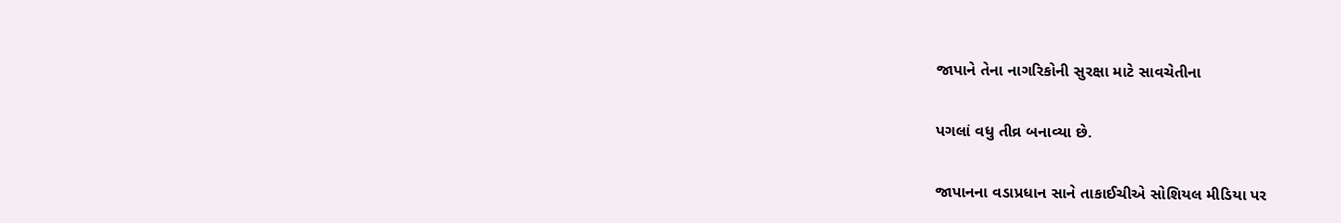જાપાને તેના નાગરિકોની સુરક્ષા માટે સાવચેતીના

પગલાં વધુ તીવ્ર બનાવ્યા છે.

જાપાનના વડાપ્રધાન સાને તાકાઈચીએ સોશિયલ મીડિયા પર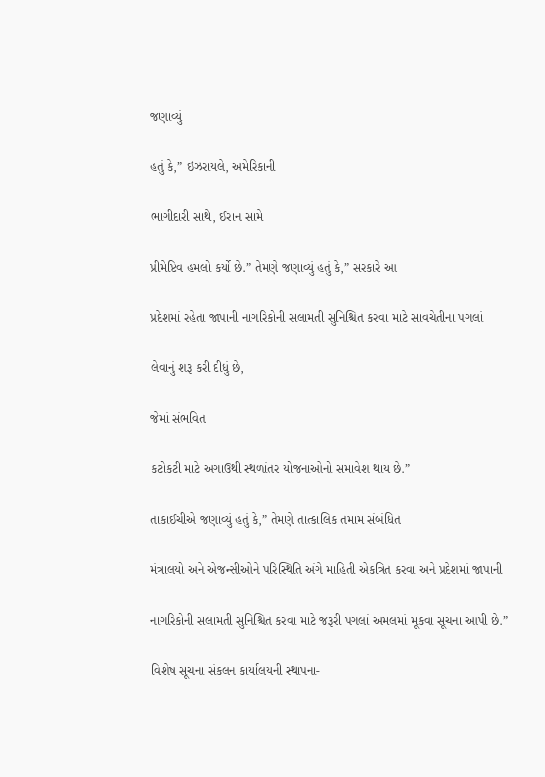જણાવ્યું

હતું કે,” ઇઝરાયલે, અમેરિકાની

ભાગીદારી સાથે, ઈરાન સામે

પ્રીમેપ્ટિવ હમલો કર્યો છે.” તેમણે જણાવ્યું હતું કે,” સરકારે આ

પ્રદેશમાં રહેતા જાપાની નાગરિકોની સલામતી સુનિશ્ચિત કરવા માટે સાવચેતીના પગલાં

લેવાનું શરૂ કરી દીધું છે,

જેમાં સંભવિત

કટોકટી માટે અગાઉથી સ્થળાંતર યોજનાઓનો સમાવેશ થાય છે.”

તાકાઈચીએ જણાવ્યું હતું કે,” તેમણે તાત્કાલિક તમામ સંબંધિત

મંત્રાલયો અને એજન્સીઓને પરિસ્થિતિ અંગે માહિતી એકત્રિત કરવા અને પ્રદેશમાં જાપાની

નાગરિકોની સલામતી સુનિશ્ચિત કરવા માટે જરૂરી પગલાં અમલમાં મૂકવા સૂચના આપી છે.”

વિશેષ સૂચના સંકલન કાર્યાલયની સ્થાપના-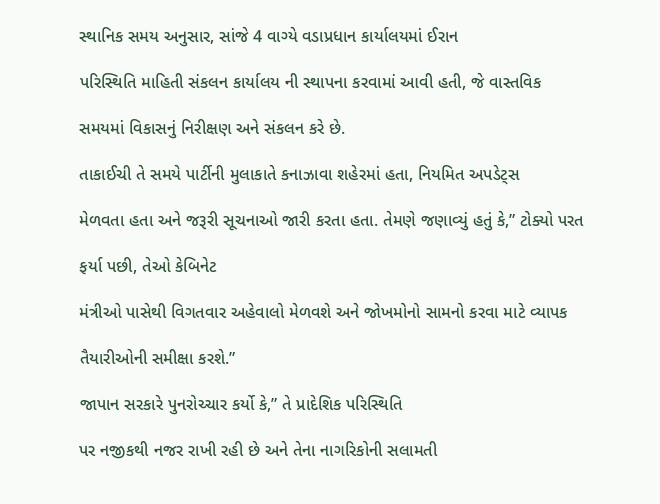સ્થાનિક સમય અનુસાર, સાંજે 4 વાગ્યે વડાપ્રધાન કાર્યાલયમાં ઈરાન

પરિસ્થિતિ માહિતી સંકલન કાર્યાલય ની સ્થાપના કરવામાં આવી હતી, જે વાસ્તવિક

સમયમાં વિકાસનું નિરીક્ષણ અને સંકલન કરે છે.

તાકાઈચી તે સમયે પાર્ટીની મુલાકાતે કનાઝાવા શહેરમાં હતા, નિયમિત અપડેટ્સ

મેળવતા હતા અને જરૂરી સૂચનાઓ જારી કરતા હતા. તેમણે જણાવ્યું હતું કે,” ટોક્યો પરત

ફર્યા પછી, તેઓ કેબિનેટ

મંત્રીઓ પાસેથી વિગતવાર અહેવાલો મેળવશે અને જોખમોનો સામનો કરવા માટે વ્યાપક

તૈયારીઓની સમીક્ષા કરશે.”

જાપાન સરકારે પુનરોચ્ચાર કર્યો કે,” તે પ્રાદેશિક પરિસ્થિતિ

પર નજીકથી નજર રાખી રહી છે અને તેના નાગરિકોની સલામતી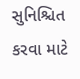સુનિશ્ચિત કરવા માટે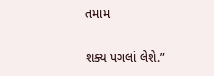તમામ

શક્ય પગલાં લેશે.”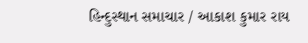હિન્દુસ્થાન સમાચાર / આકાશ કુમાર રાય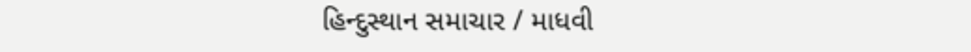હિન્દુસ્થાન સમાચાર / માધવી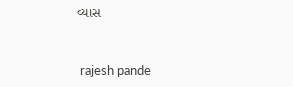વ્યાસ


 rajesh pande